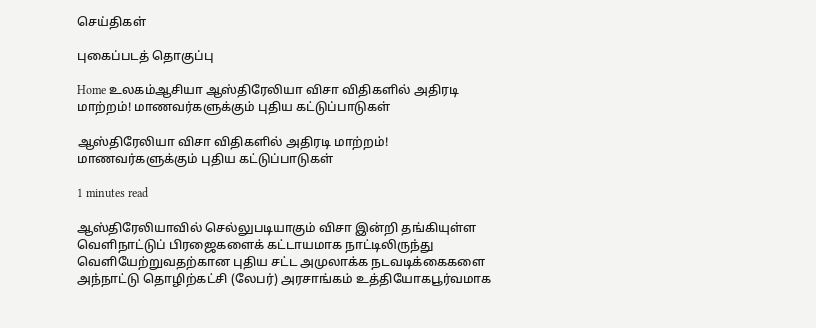செய்திகள்

புகைப்படத் தொகுப்பு

Home உலகம்ஆசியா ஆஸ்திரேலியா விசா விதிகளில் அதிரடி மாற்றம்! மாணவர்களுக்கும் புதிய கட்டுப்பாடுகள்

ஆஸ்திரேலியா விசா விதிகளில் அதிரடி மாற்றம்! மாணவர்களுக்கும் புதிய கட்டுப்பாடுகள்

1 minutes read

ஆஸ்திரேலியாவில் செல்லுபடியாகும் விசா இன்றி தங்கியுள்ள வெளிநாட்டுப் பிரஜைகளைக் கட்டாயமாக நாட்டிலிருந்து வெளியேற்றுவதற்கான புதிய சட்ட அமுலாக்க நடவடிக்கைகளை அந்நாட்டு தொழிற்கட்சி (லேபர்) அரசாங்கம் உத்தியோகபூர்வமாக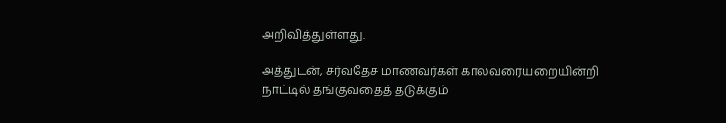அறிவித்துள்ளது.

அத்துடன், சர்வதேச மாணவர்கள் காலவரையறையின்றி நாட்டில் தங்குவதைத் தடுக்கும்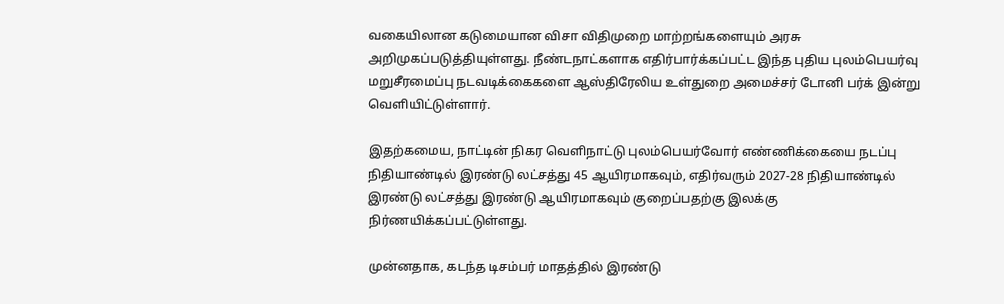வகையிலான கடுமையான விசா விதிமுறை மாற்றங்களையும் அரசு அறிமுகப்படுத்தியுள்ளது. நீண்டநாட்களாக எதிர்பார்க்கப்பட்ட இந்த புதிய புலம்பெயர்வு மறுசீரமைப்பு நடவடிக்கைகளை ஆஸ்திரேலிய உள்துறை அமைச்சர் டோனி பர்க் இன்று வெளியிட்டுள்ளார்.

இதற்கமைய, நாட்டின் நிகர வெளிநாட்டு புலம்பெயர்வோர் எண்ணிக்கையை நடப்பு நிதியாண்டில் இரண்டு லட்சத்து 45 ஆயிரமாகவும், எதிர்வரும் 2027-28 நிதியாண்டில் இரண்டு லட்சத்து இரண்டு ஆயிரமாகவும் குறைப்பதற்கு இலக்கு நிர்ணயிக்கப்பட்டுள்ளது.

முன்னதாக, கடந்த டிசம்பர் மாதத்தில் இரண்டு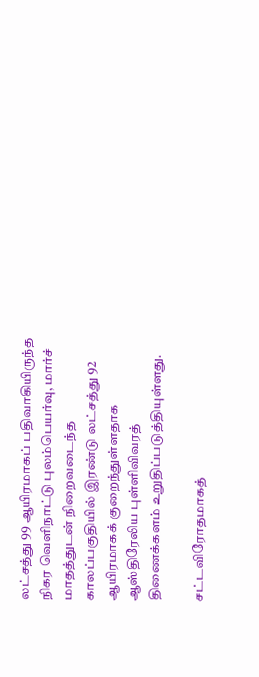லட்சத்து 99 ஆயிரமாகப் பதிவாகியிருந்த நிகர வெளிநாட்டு புலம்பெயர்வு, மார்ச் மாதத்துடன் நிறைவடைந்த காலப்பகுதியில் இரண்டு லட்சத்து 92 ஆயிரமாகக் குறைந்துள்ளதாக ஆஸ்திரேலிய புள்ளிவிவரத் திணைக்களம் உறுதிப்படுத்தியுள்ளது.

சட்டவிரோதமாகத்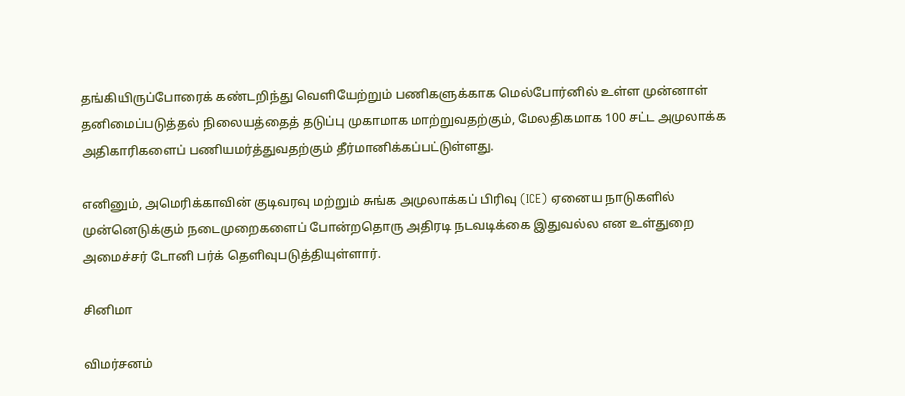தங்கியிருப்போரைக் கண்டறிந்து வெளியேற்றும் பணிகளுக்காக மெல்போர்னில் உள்ள முன்னாள் தனிமைப்படுத்தல் நிலையத்தைத் தடுப்பு முகாமாக மாற்றுவதற்கும், மேலதிகமாக 100 சட்ட அமுலாக்க அதிகாரிகளைப் பணியமர்த்துவதற்கும் தீர்மானிக்கப்பட்டுள்ளது.

எனினும், அமெரிக்காவின் குடிவரவு மற்றும் சுங்க அமுலாக்கப் பிரிவு (ICE) ஏனைய நாடுகளில் முன்னெடுக்கும் நடைமுறைகளைப் போன்றதொரு அதிரடி நடவடிக்கை இதுவல்ல என உள்துறை அமைச்சர் டோனி பர்க் தெளிவுபடுத்தியுள்ளார்.

சினிமா

விமர்சனம்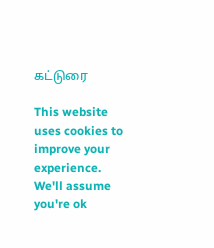கட்டுரை

This website uses cookies to improve your experience. We'll assume you're ok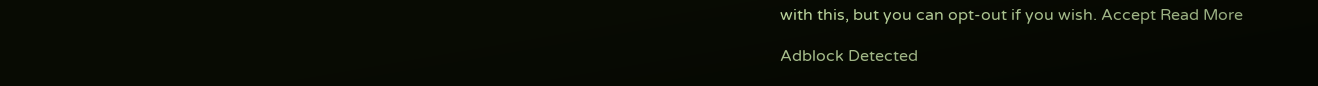with this, but you can opt-out if you wish. Accept Read More

Adblock Detected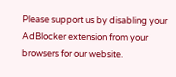Please support us by disabling your AdBlocker extension from your browsers for our website.